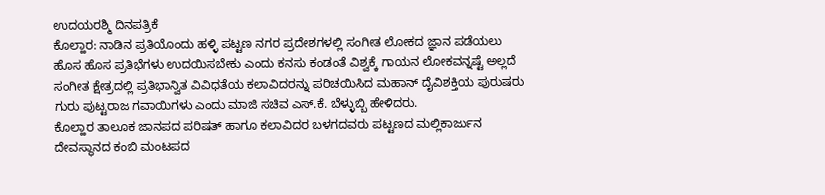ಉದಯರಶ್ಮಿ ದಿನಪತ್ರಿಕೆ
ಕೊಲ್ಹಾರ: ನಾಡಿನ ಪ್ರತಿಯೊಂದು ಹಳ್ಳಿ ಪಟ್ಟಣ ನಗರ ಪ್ರದೇಶಗಳಲ್ಲಿ ಸಂಗೀತ ಲೋಕದ ಜ್ಞಾನ ಪಡೆಯಲು ಹೊಸ ಹೊಸ ಪ್ರತಿಭೆಗಳು ಉದಯಿಸಬೇಕು ಎಂದು ಕನಸು ಕಂಡಂತೆ ವಿಶ್ವಕ್ಕೆ ಗಾಯನ ಲೋಕವನ್ನಷ್ಟೆ ಅಲ್ಲದೆ ಸಂಗೀತ ಕ್ಷೇತ್ರದಲ್ಲಿ ಪ್ರತಿಭಾನ್ವಿತ ವಿವಿಧತೆಯ ಕಲಾವಿದರನ್ನು ಪರಿಚಯಿಸಿದ ಮಹಾನ್ ದೈವಿಶಕ್ತಿಯ ಪುರುಷರು ಗುರು ಪುಟ್ಟರಾಜ ಗವಾಯಿಗಳು ಎಂದು ಮಾಜಿ ಸಚಿವ ಎಸ್.ಕೆ. ಬೆಳ್ಳುಬ್ಬಿ ಹೇಳಿದರು.
ಕೊಲ್ಹಾರ ತಾಲೂಕ ಜಾನಪದ ಪರಿಷತ್ ಹಾಗೂ ಕಲಾವಿದರ ಬಳಗದವರು ಪಟ್ಟಣದ ಮಲ್ಲಿಕಾರ್ಜುನ ದೇವಸ್ಥಾನದ ಕಂಬಿ ಮಂಟಪದ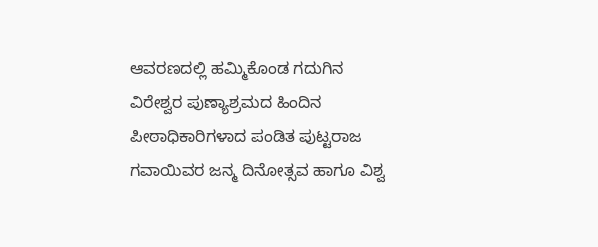ಆವರಣದಲ್ಲಿ ಹಮ್ಮಿಕೊಂಡ ಗದುಗಿನ ವಿರೇಶ್ವರ ಪುಣ್ಯಾಶ್ರಮದ ಹಿಂದಿನ ಪೀಠಾಧಿಕಾರಿಗಳಾದ ಪಂಡಿತ ಪುಟ್ಟರಾಜ ಗವಾಯಿವರ ಜನ್ಮ ದಿನೋತ್ಸವ ಹಾಗೂ ವಿಶ್ವ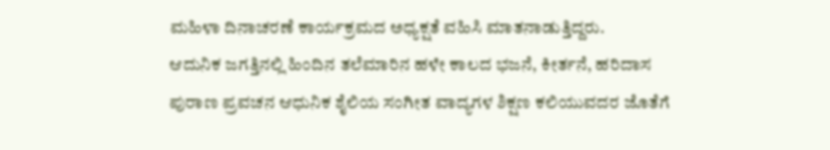ಮಹಿಳಾ ದಿನಾಚರಣೆ ಕಾರ್ಯಕ್ರಮದ ಅಧ್ಯಕ್ಷತೆ ವಹಿಸಿ ಮಾತನಾಡುತ್ತಿದ್ದರು.
ಆದುನಿಕ ಜಗತ್ತಿನಲ್ಲಿ ಹಿಂದಿನ ತಲೆಮಾರಿನ ಹಳೇ ಕಾಲದ ಭಜನೆ, ಕೀರ್ತನೆ, ಹರಿದಾಸ ಪುರಾಣ ಪ್ರವಚನ ಆಧುನಿಕ ಶೈಲಿಯ ಸಂಗೀತ ವಾದ್ಯಗಳ ಶಿಕ್ಷಣ ಕಲಿಯುವದರ ಜೊತೆಗೆ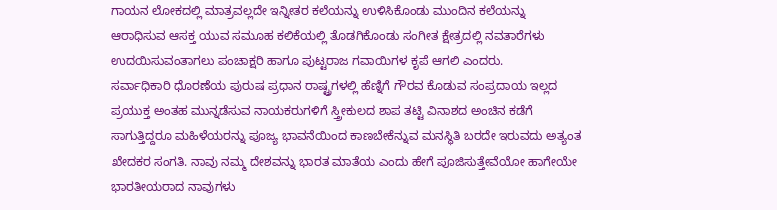ಗಾಯನ ಲೋಕದಲ್ಲಿ ಮಾತ್ರವಲ್ಲದೇ ಇನ್ನೀತರ ಕಲೆಯನ್ನು ಉಳಿಸಿಕೊಂಡು ಮುಂದಿನ ಕಲೆಯನ್ನು ಆರಾಧಿಸುವ ಆಸಕ್ತ ಯುವ ಸಮೂಹ ಕಲಿಕೆಯಲ್ಲಿ ತೊಡಗಿಕೊಂಡು ಸಂಗೀತ ಕ್ಷೇತ್ರದಲ್ಲಿ ನವತಾರೆಗಳು ಉದಯಿಸುವಂತಾಗಲು ಪಂಚಾಕ್ಷರಿ ಹಾಗೂ ಪುಟ್ಟರಾಜ ಗವಾಯಿಗಳ ಕೃಪೆ ಆಗಲಿ ಎಂದರು.
ಸರ್ವಾಧಿಕಾರಿ ಧೊರಣೆಯ ಪುರುಷ ಪ್ರಧಾನ ರಾಷ್ಟ್ರಗಳಲ್ಲಿ ಹೆಣ್ನಿಗೆ ಗೌರವ ಕೊಡುವ ಸಂಪ್ರದಾಯ ಇಲ್ಲದ ಪ್ರಯುಕ್ತ ಅಂತಹ ಮುನ್ನಡೆಸುವ ನಾಯಕರುಗಳಿಗೆ ಸ್ತ್ರೀಕುಲದ ಶಾಪ ತಟ್ಟಿ ವಿನಾಶದ ಅಂಚಿನ ಕಡೆಗೆ ಸಾಗುತ್ತಿದ್ದರೂ ಮಹಿಳೆಯರನ್ನು ಪೂಜ್ಯ ಭಾವನೆಯಿಂದ ಕಾಣಬೇಕೆನ್ನುವ ಮನಸ್ಥಿತಿ ಬರದೇ ಇರುವದು ಅತ್ಯಂತ ಖೇದಕರ ಸಂಗತಿ. ನಾವು ನಮ್ಮ ದೇಶವನ್ನು ಭಾರತ ಮಾತೆಯ ಎಂದು ಹೇಗೆ ಪೂಜಿಸುತ್ತೇವೆಯೋ ಹಾಗೇಯೇ ಭಾರತೀಯರಾದ ನಾವುಗಳು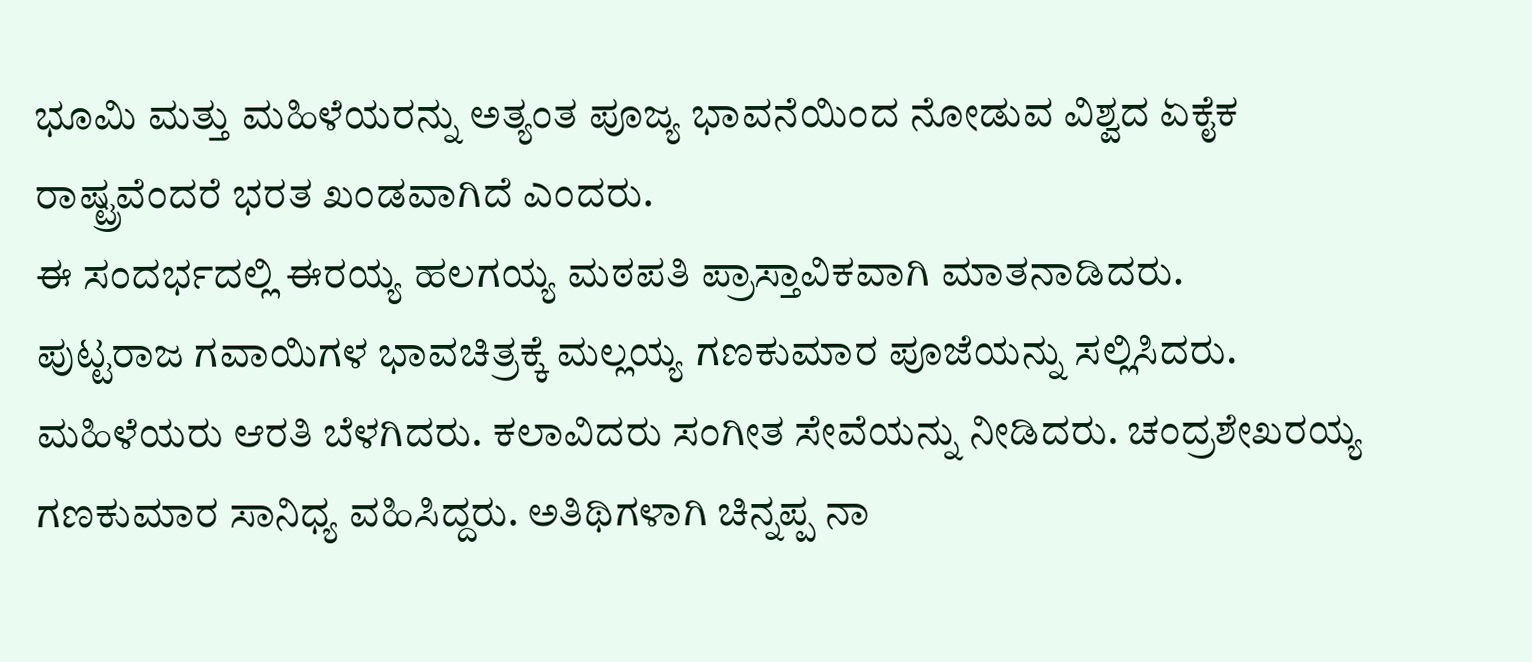ಭೂಮಿ ಮತ್ತು ಮಹಿಳೆಯರನ್ನು ಅತ್ಯಂತ ಪೂಜ್ಯ ಭಾವನೆಯಿಂದ ನೋಡುವ ವಿಶ್ವದ ಏಕೈಕ ರಾಷ್ಟ್ರವೆಂದರೆ ಭರತ ಖಂಡವಾಗಿದೆ ಎಂದರು.
ಈ ಸಂದರ್ಭದಲ್ಲಿ ಈರಯ್ಯ ಹಲಗಯ್ಯ ಮಠಪತಿ ಪ್ರಾಸ್ತಾವಿಕವಾಗಿ ಮಾತನಾಡಿದರು.
ಪುಟ್ಟರಾಜ ಗವಾಯಿಗಳ ಭಾವಚಿತ್ರಕ್ಕೆ ಮಲ್ಲಯ್ಯ ಗಣಕುಮಾರ ಪೂಜೆಯನ್ನು ಸಲ್ಲಿಸಿದರು. ಮಹಿಳೆಯರು ಆರತಿ ಬೆಳಗಿದರು. ಕಲಾವಿದರು ಸಂಗೀತ ಸೇವೆಯನ್ನು ನೀಡಿದರು. ಚಂದ್ರಶೇಖರಯ್ಯ ಗಣಕುಮಾರ ಸಾನಿಧ್ಯ ವಹಿಸಿದ್ದರು. ಅತಿಥಿಗಳಾಗಿ ಚಿನ್ನಪ್ಪ ನಾ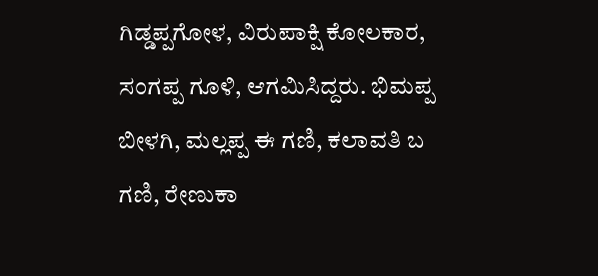ಗಿಡ್ಡಪ್ಪಗೋಳ, ವಿರುಪಾಕ್ಷಿ ಕೋಲಕಾರ, ಸಂಗಪ್ಪ ಗೂಳಿ, ಆಗಮಿಸಿದ್ದರು. ಭಿಮಪ್ಪ ಬೀಳಗಿ, ಮಲ್ಲಪ್ಪ ಈ ಗಣಿ, ಕಲಾವತಿ ಬ ಗಣಿ, ರೇಣುಕಾ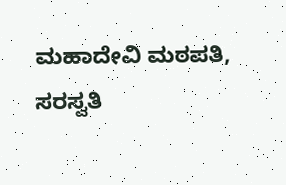ಮಹಾದೇವಿ ಮಠಪತಿ, ಸರಸ್ವತಿ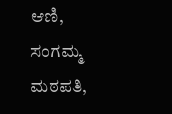ಆಣಿ, ಸಂಗಮ್ಮ ಮಠಪತಿ,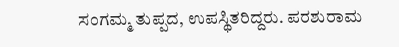ಸಂಗಮ್ಮ ತುಪ್ಪದ, ಉಪಸ್ಥಿತರಿದ್ದರು. ಪರಶುರಾಮ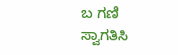ಬ ಗಣಿ ಸ್ವಾಗತಿಸಿ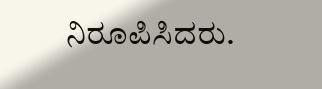ನಿರೂಪಿಸಿದರು.